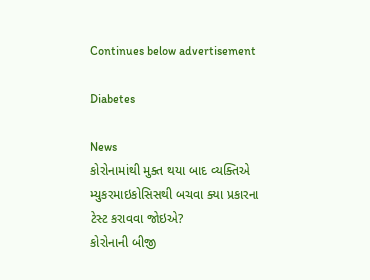Continues below advertisement

Diabetes

News
કોરોનામાંથી મુક્ત થયા બાદ વ્યક્તિએ મ્યુકરમાઇકોસિસથી બચવા ક્યા પ્રકારના ટેસ્ટ કરાવવા જોઇએ?
કોરોનાની બીજી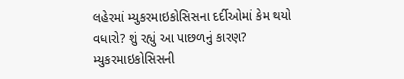લહેરમાં મ્યુકરમાઇકોસિસના દર્દીઓમાં કેમ થયો વધારો? શું રહ્યું આ પાછળનું કારણ?
મ્યુકરમાઇકોસિસની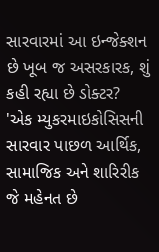સારવારમાં આ ઇન્જેક્શન છે ખૂબ જ અસરકારક, શું કહી રહ્યા છે ડોક્ટર?
'એક મ્યુકરમાઇકોસિસની સારવાર પાછળ આર્થિક, સામાજિક અને શારિરીક જે મહેનત છે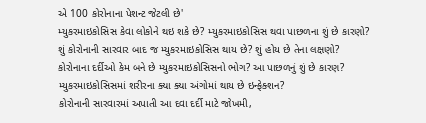એ 100 કોરોનાના પેશન્ટ જેટલી છે'
મ્યુકરમાઇકોસિસ કેવા લોકોને થઇ શકે છે? મ્યુકરમાઇકોસિસ થવા પાછળના શું છે કારણો?
શું કોરોનાની સારવાર બાદ જ મ્યુકરમાઇકોસિસ થાય છે? શું હોય છે તેના લક્ષણો?
કોરોનાના દર્દીઓ કેમ બને છે મ્યુકરમાઇકોસિસનો ભોગ? આ પાછળનું શું છે કારણ?
મ્યુકરમાઇકોસિસમાં શરીરના ક્યા ક્યા અંગોમાં થાય છે ઇન્ફેક્શન?
કોરોનાની સારવારમાં અપાતી આ દવા દર્દી માટે જોખમી,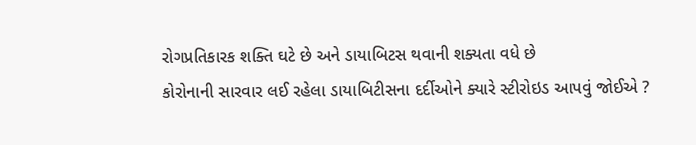રોગપ્રતિકારક શક્તિ ઘટે છે અને ડાયાબિટસ થવાની શક્યતા વધે છે
કોરોનાની સારવાર લઈ રહેલા ડાયાબિટીસના દર્દીઓને ક્યારે સ્ટીરોઇડ આપવું જોઈએ ?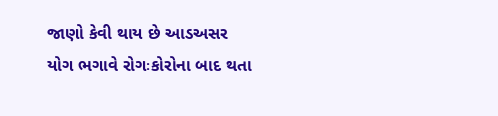જાણો કેવી થાય છે આડઅસર
યોગ ભગાવે રોગઃકોરોના બાદ થતા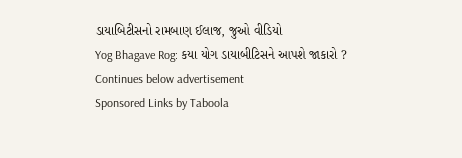ડાયાબિટીસનો રામબાણ ઈલાજ, જુઓ વીડિયો
Yog Bhagave Rog: કયા યોગ ડાયાબીટિસને આપશે જાકારો ?
Continues below advertisement
Sponsored Links by Taboola